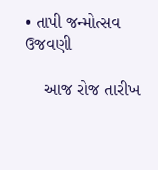• તાપી જન્મોત્સવ ઉજવણી

    આજ રોજ તારીખ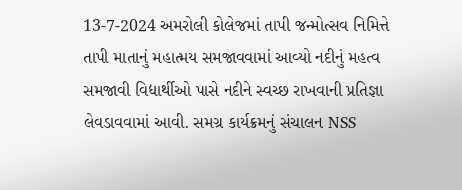13-7-2024 અમરોલી કોલેજમાં તાપી જન્મોત્સવ નિમિત્તે તાપી માતાનું મહાત્મય સમજાવવામાં આવ્યો નદીનું મહત્વ સમજાવી વિદ્યાર્થીઓ પાસે નદીને સ્વચ્છ રાખવાની પ્રતિજ્ઞા લેવડાવવામાં આવી. સમગ્ર કાર્યક્રમનું સંચાલન NSS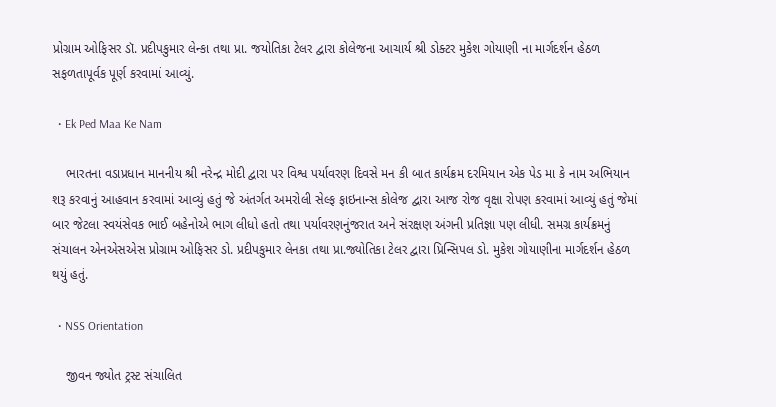પ્રોગ્રામ ઓફિસર ડૉ. પ્રદીપકુમાર લેન્કા તથા પ્રા. જયોતિકા ટેલર દ્વારા કોલેજના આચાર્ય શ્રી ડોક્ટર મુકેશ ગોયાણી ના માર્ગદર્શન હેઠળ સફળતાપૂર્વક પૂર્ણ કરવામાં આવ્યું.

  • Ek Ped Maa Ke Nam

    ભારતના વડાપ્રધાન માનનીય શ્રી નરેન્દ્ર મોદી દ્વારા પર વિશ્વ પર્યાવરણ દિવસે મન કી બાત કાર્યક્રમ દરમિયાન એક પેડ મા કે નામ અભિયાન શરૂ કરવાનું આહવાન કરવામાં આવ્યું હતું જે અંતર્ગત અમરોલી સેલ્ફ ફાઇનાન્સ કોલેજ દ્વારા આજ રોજ વૃક્ષા રોપણ કરવામાં આવ્યું હતું જેમાં બાર જેટલા સ્વયંસેવક ભાઈ બહેનોએ ભાગ લીધો હતો તથા પર્યાવરણનુંજરાત અને સંરક્ષણ અંગની પ્રતિજ્ઞા પણ લીધી. સમગ્ર કાર્યક્રમનું સંચાલન એનએસએસ પ્રોગ્રામ ઓફિસર ડો. પ્રદીપકુમાર લેનકા તથા પ્રા.જ્યોતિકા ટેલર દ્વારા પ્રિન્સિપલ ડો. મુકેશ ગોયાણીના માર્ગદર્શન હેઠળ થયું હતું.

  • NSS Orientation

    જીવન જ્યોત ટ્રસ્ટ સંચાલિત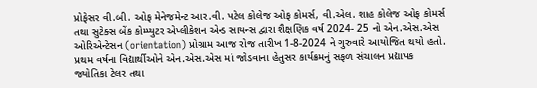પ્રોફેસર વી.બી. ઓફ મેનેજમેન્ટ આર.વી. પટેલ કોલેજ ઓફ કોમર્સ, વી.એલ. શાહ કોલેજ ઓફ કોમર્સ તથા સુટેક્સ બેંક કોમ્પ્યુટર એપ્લીકેશન એન્ડ સાયન્સ દ્વારા શૈક્ષણિક વર્ષ 2024- 25 નો એન.એસ.એસ ઓરિએન્ટેસન (orientation) પ્રોગ્રામ આજ રોજ તારીખ 1-8-2024 ને ગુરુવારે આયોજિત થયો હતો. પ્રથમ વર્ષના વિદ્યાર્થીઓને એન.એસ.એસ માં જોડવાના હેતુસર કાર્યક્રમનું સફળ સંચાલન પ્રદ્યાપક જ્યોતિકા ટેલર તથા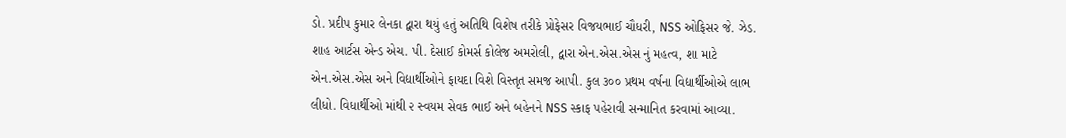ડો. પ્રદીપ કુમાર લેનકા દ્વારા થયું હતું અતિથિ વિશેષ તરીકે પ્રોફેસર વિજયભાઈ ચૌધરી, NSS ઓફિસર જે. ઝેડ. શાહ આર્ટસ એન્ડ એચ. પી. દેસાઈ કોમર્સ કોલેજ અમરોલી, દ્વારા એન.એસ.એસ નું મહત્વ, શા માટે એન.એસ.એસ અને વિદ્યાર્થીઓને ફાયદા વિશે વિસ્તૃત સમજ આપી. કુલ ૩૦૦ પ્રથમ વર્ષના વિદ્યાર્થીઓએ લાભ લીધો. વિધાર્થીઓ માંથી ૨ સ્વયમ સેવક ભાઈ અને બહેનને NSS સ્કાફ પહેરાવી સન્માનિત કરવામાં આવ્યા.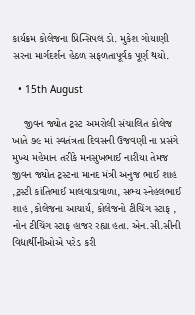કાર્યક્રમ કોલેજના પ્રિન્સિપલ ડો. મુકેશ ગોયાણી સરના માર્ગદર્શન હેઠળ સફળતાપૂર્વક પૂર્ણ થયો.

  • 15th August

    જીવન જ્યોત ટ્રસ્ટ અમરોલી સંચાલિત કોલેજ ખાતે ૭૯ માં સ્વતંત્રતા દિવસની ઉજવણી ના પ્રસંગે મુખ્ય મહેમાન તરીકે મનસુખભાઈ નારીયા તેમજ જીવન જ્યોત ટ્રસ્ટના માનદ મંત્રી અનુજ ભાઈ શાહ ,ટ્રસ્ટી કાંતિભાઈ માલવાડાવાળા, સભ્ય સ્નેહલભાઈ શાહ ,કોલેજના આચાર્ય, કોલેજનો ટીચિંગ સ્ટાફ , નોન ટીચિંગ સ્ટાફ હાજર રહ્યા હતા. એન.સી.સીની વિદ્યાર્થીનીઓએ પરેડ કરી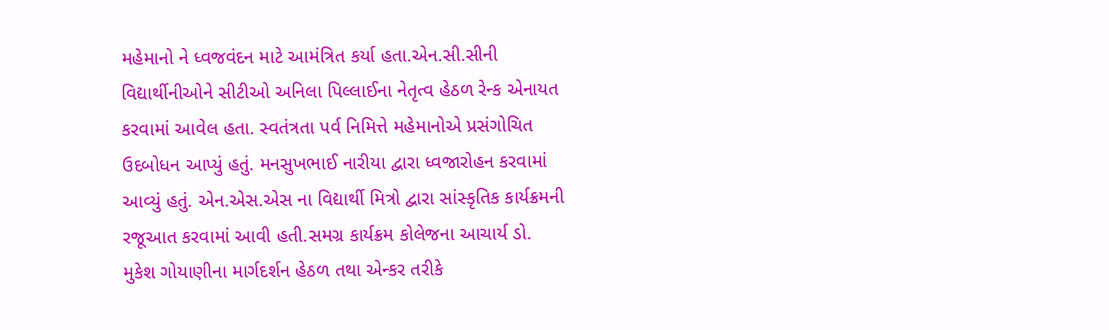મહેમાનો ને ધ્વજવંદન માટે આમંત્રિત કર્યા હતા.એન.સી.સીની વિદ્યાર્થીનીઓને સીટીઓ અનિલા પિલ્લાઈના નેતૃત્વ હેઠળ રેન્ક એનાયત કરવામાં આવેલ હતા. સ્વતંત્રતા પર્વ નિમિત્તે મહેમાનોએ પ્રસંગોચિત ઉદબોધન આપ્યું હતું. મનસુખભાઈ નારીયા દ્વારા ધ્વજારોહન કરવામાં આવ્યું હતું. એન.એસ.એસ ના વિદ્યાર્થી મિત્રો દ્વારા સાંસ્કૃતિક કાર્યક્રમની રજૂઆત કરવામાં આવી હતી.સમગ્ર કાર્યક્રમ કોલેજના આચાર્ય ડો. મુકેશ ગોયાણીના માર્ગદર્શન હેઠળ તથા એન્કર તરીકે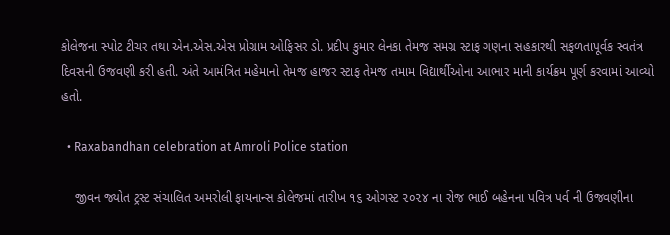કોલેજના સ્પોટ ટીચર તથા એન.એસ.એસ પ્રોગ્રામ ઓફિસર ડો. પ્રદીપ કુમાર લેનકા તેમજ સમગ્ર સ્ટાફ ગણના સહકારથી સફળતાપૂર્વક સ્વતંત્ર દિવસની ઉજવણી કરી હતી. અંતે આમંત્રિત મહેમાનો તેમજ હાજર સ્ટાફ તેમજ તમામ વિદ્યાર્થીઓના આભાર માની કાર્યક્રમ પૂર્ણ કરવામાં આવ્યો હતો.

  • Raxabandhan celebration at Amroli Police station

    જીવન જ્યોત ટ્રસ્ટ સંચાલિત અમરોલી ફાયનાન્સ કોલેજમાં તારીખ ૧૬ ઓગસ્ટ ૨૦૨૪ ના રોજ ભાઈ બહેનના પવિત્ર પર્વ ની ઉજવણીના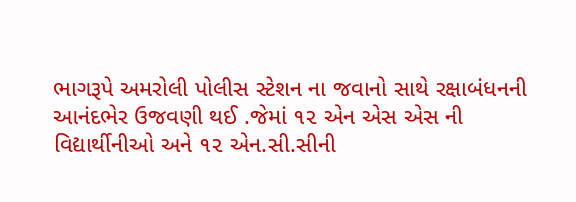ભાગરૂપે અમરોલી પોલીસ સ્ટેશન ના જવાનો સાથે રક્ષાબંધનની આનંદભેર ઉજવણી થઈ .જેમાં ૧૨ એન એસ એસ ની વિદ્યાર્થીનીઓ અને ૧૨ એન.સી.સીની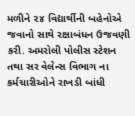મળીને ૨૪ વિદ્યાર્થીની બહેનોએ જવાનો સાથે રક્ષાબંધન ઉજવણી કરી. અમરોલી પોલીસ સ્ટેશન તથા સર વેલેન્સ વિભાગ ના કર્મચારીઓને રાખડી બાંધી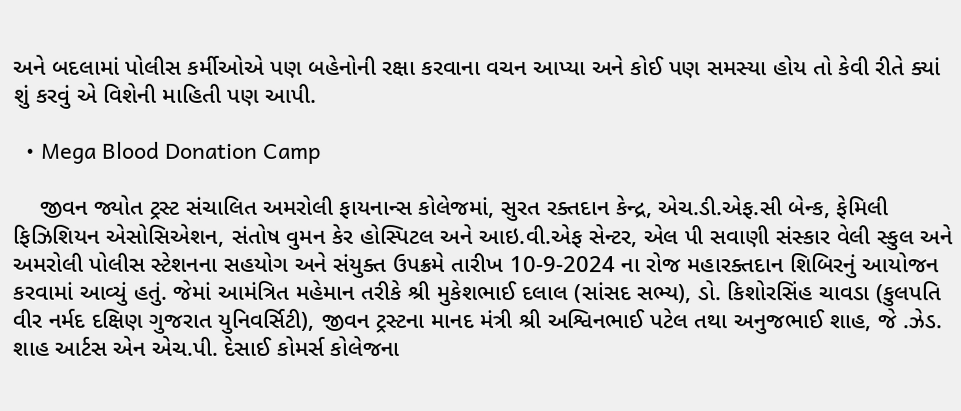અને બદલામાં પોલીસ કર્મીઓએ પણ બહેનોની રક્ષા કરવાના વચન આપ્યા અને કોઈ પણ સમસ્યા હોય તો કેવી રીતે ક્યાં શું કરવું એ વિશેની માહિતી પણ આપી.

  • Mega Blood Donation Camp

    જીવન જ્યોત ટ્રસ્ટ સંચાલિત અમરોલી ફાયનાન્સ કોલેજમાં, સુરત રક્તદાન કેન્દ્ર, એચ.ડી.એફ.સી બેન્ક, ફેમિલી ફિઝિશિયન એસોસિએશન, સંતોષ વુમન કેર હોસ્પિટલ અને આઇ.વી.એફ સેન્ટર, એલ પી સવાણી સંસ્કાર વેલી સ્કુલ અને અમરોલી પોલીસ સ્ટેશનના સહયોગ અને સંયુક્ત ઉપક્રમે તારીખ 10-9-2024 ના રોજ મહારક્તદાન શિબિરનું આયોજન કરવામાં આવ્યું હતું. જેમાં આમંત્રિત મહેમાન તરીકે શ્રી મુકેશભાઈ દલાલ (સાંસદ સભ્ય), ડો. કિશોરસિંહ ચાવડા (કુલપતિ વીર નર્મદ દક્ષિણ ગુજરાત યુનિવર્સિટી), જીવન ટ્રસ્ટના માનદ મંત્રી શ્રી અશ્વિનભાઈ પટેલ તથા અનુજભાઈ શાહ, જે .ઝેડ. શાહ આર્ટસ એન એચ.પી. દેસાઈ કોમર્સ કોલેજના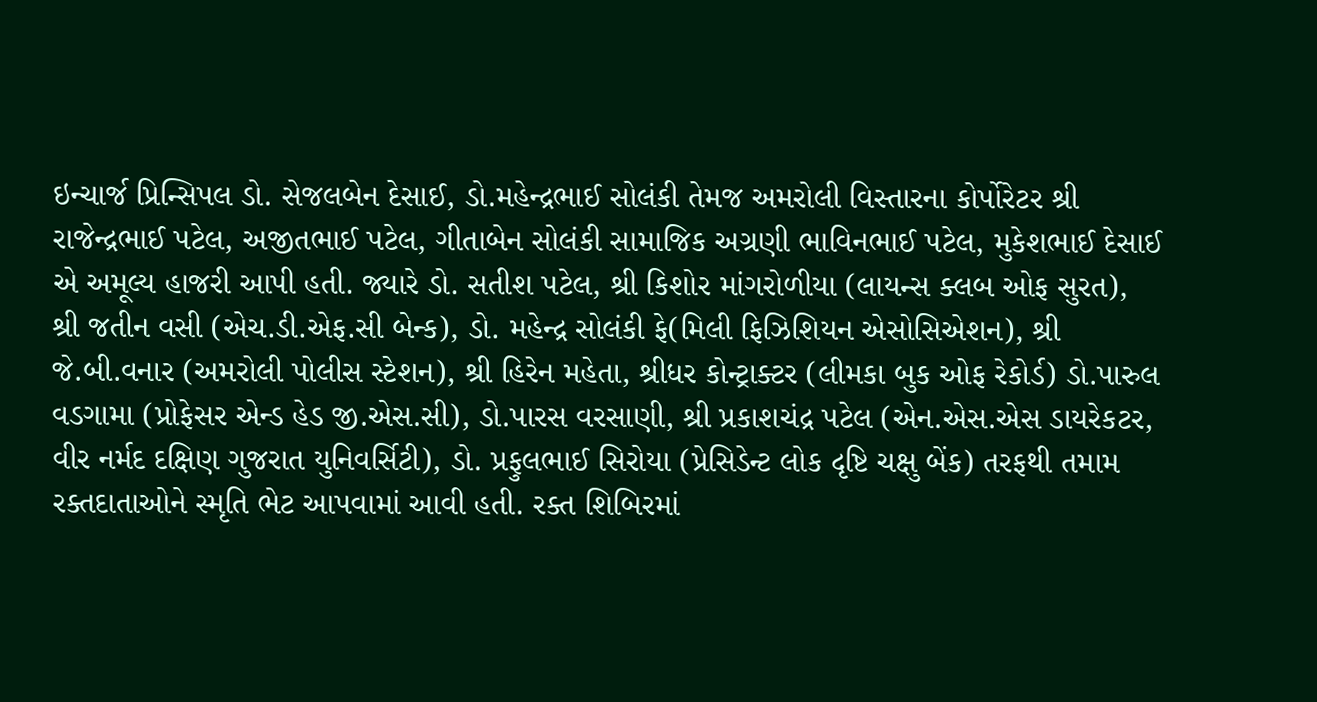ઇન્ચાર્જ પ્રિન્સિપલ ડો. સેજલબેન દેસાઈ, ડો.મહેન્દ્રભાઈ સોલંકી તેમજ અમરોલી વિસ્તારના કોર્પોરેટર શ્રી રાજેન્દ્રભાઈ પટેલ, અજીતભાઈ પટેલ, ગીતાબેન સોલંકી સામાજિક અગ્રણી ભાવિનભાઈ પટેલ, મુકેશભાઈ દેસાઈ એ અમૂલ્ય હાજરી આપી હતી. જ્યારે ડો. સતીશ પટેલ, શ્રી કિશોર માંગરોળીયા (લાયન્સ ક્લબ ઓફ સુરત), શ્રી જતીન વસી (એચ.ડી.એફ.સી બેન્ક), ડો. મહેન્દ્ર સોલંકી ફે(મિલી ફિઝિશિયન એસોસિએશન), શ્રી જે.બી.વનાર (અમરોલી પોલીસ સ્ટેશન), શ્રી હિરેન મહેતા, શ્રીધર કોન્ટ્રાક્ટર (લીમકા બુક ઓફ રેકોર્ડ) ડો.પારુલ વડગામા (પ્રોફેસર એન્ડ હેડ જી.એસ.સી), ડો.પારસ વરસાણી, શ્રી પ્રકાશચંદ્ર પટેલ (એન.એસ.એસ ડાયરેકટર, વીર નર્મદ દક્ષિણ ગુજરાત યુનિવર્સિટી), ડો. પ્રફુલભાઈ સિરોયા (પ્રેસિડેન્ટ લોક દૃષ્ટિ ચક્ષુ બેંક) તરફથી તમામ રક્તદાતાઓને સ્મૃતિ ભેટ આપવામાં આવી હતી. રક્ત શિબિરમાં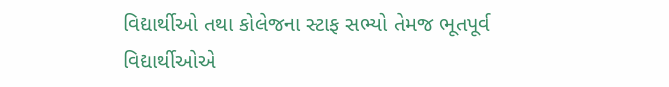વિદ્યાર્થીઓ તથા કોલેજના સ્ટાફ સભ્યો તેમજ ભૂતપૂર્વ વિદ્યાર્થીઓએ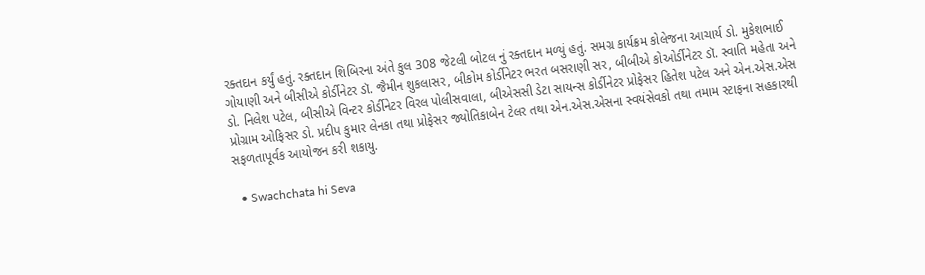રક્તદાન કર્યું હતું. રક્તદાન શિબિરના અંતે કુલ 308 જેટલી બોટલ નું રક્તદાન મળ્યું હતું. સમગ્ર કાર્યક્રમ કોલેજના આચાર્ય ડો. મુકેશભાઈ ગોયાણી અને બીસીએ કોર્ડીનેટર ડૉ. જૈમીન શુકલાસર, બીકોમ કોર્ડીનેટર ભરત બસરાણી સર, બીબીએ કોઓર્ડીનેટર ડૉ. સ્વાતિ મહેતા અને ડો. નિલેશ પટેલ, બીસીએ વિન્ટર કોર્ડીનેટર વિરલ પોલીસવાલા, બીએસસી ડેટા સાયન્સ કોર્ડીનેટર પ્રોફેસર હિતેશ પટેલ અને એન.એસ.એસ પ્રોગ્રામ ઓફિસર ડો. પ્રદીપ કુમાર લેનકા તથા પ્રોફેસર જ્યોતિકાબેન ટેલર તથા એન.એસ.એસના સ્વયંસેવકો તથા તમામ સ્ટાફના સહકારથી સફળતાપૂર્વક આયોજન કરી શકાયુ.

  • Swachchata hi Seva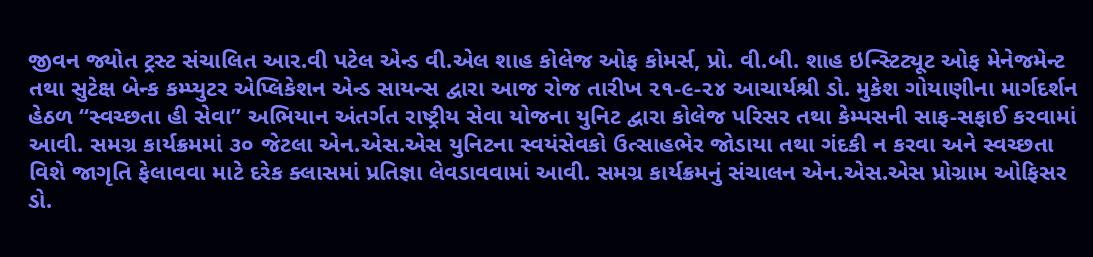જીવન જ્યોત ટ્રસ્ટ સંચાલિત આર.વી પટેલ એન્ડ વી.એલ શાહ કોલેજ ઓફ કોમર્સ, પ્રો. વી.બી. શાહ ઇન્સ્ટિટ્યૂટ ઓફ મેનેજમેન્ટ તથા સુટેક્ષ બેન્ક કમ્પ્યુટર એપ્લિકેશન એન્ડ સાયન્સ દ્વારા આજ રોજ તારીખ ૨૧-૯-૨૪ આચાર્યશ્રી ડો. મુકેશ ગોયાણીના માર્ગદર્શન હેઠળ “સ્વચ્છતા હી સેવા” અભિયાન અંતર્ગત રાષ્ટ્રીય સેવા યોજના યુનિટ દ્વારા કોલેજ પરિસર તથા કેમ્પસની સાફ-સફાઈ કરવામાં આવી. સમગ્ર કાર્યક્રમમાં ૩૦ જેટલા એન.એસ.એસ યુનિટના સ્વયંસેવકો ઉત્સાહભેર જોડાયા તથા ગંદકી ન કરવા અને સ્વચ્છતા વિશે જાગૃતિ ફેલાવવા માટે દરેક ક્લાસમાં પ્રતિજ્ઞા લેવડાવવામાં આવી. સમગ્ર કાર્યક્રમનું સંચાલન એન.એસ.એસ પ્રોગ્રામ ઓફિસર ડો.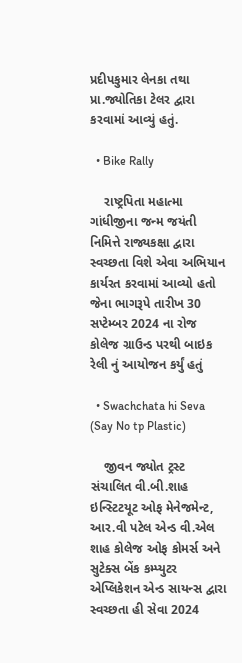પ્રદીપકુમાર લેનકા તથા પ્રા.જ્યોતિકા ટેલર દ્વારા કરવામાં આવ્યું હતું.

  • Bike Rally

    રાષ્ટ્રપિતા મહાત્મા ગાંધીજીના જન્મ જયંતી નિમિત્તે રાજ્યકક્ષા દ્વારા સ્વચ્છતા વિશે એવા અભિયાન કાર્યરત કરવામાં આવ્યો હતો જેના ભાગરૂપે તારીખ 30 સપ્ટેમ્બર 2024 ના રોજ કોલેજ ગ્રાઉન્ડ પરથી બાઇક રેલી નું આયોજન કર્યું હતું

  • Swachchata hi Seva (Say No tp Plastic)

    જીવન જ્યોત ટ્રસ્ટ સંચાલિત વી.બી.શાહ ઇન્સ્ટિટયૂટ ઓફ મેનેજમેન્ટ, આર.વી પટેલ એન્ડ વી.એલ શાહ કોલેજ ઓફ કોમર્સ અને સુટેક્સ બેંક કમ્પ્યુટર એપ્લિકેશન એન્ડ સાયન્સ દ્વારા સ્વચ્છતા હી સેવા 2024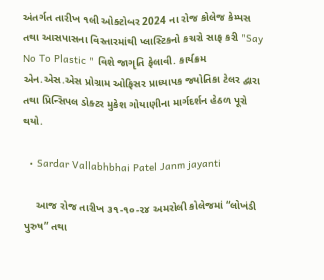અંતર્ગત તારીખ ૧લી ઓક્ટોબર 2024 ના રોજ કોલેજ કેમ્પસ તથા આસપાસના વિસ્તારમાંથી પ્લાસ્ટિકનો કચરો સાફ કરી "Say No To Plastic " વિશે જાગૃતિ ફેલાવી. કાર્યક્રમ એન.એસ.એસ પ્રોગ્રામ ઓફિસર પ્રાધ્યાપક જ્યોતિકા ટેલર દ્વારા તથા પ્રિન્સિપલ ડોક્ટર મુકેશ ગોયાણીના માર્ગદર્શન હેઠળ પૂરો થયો.

  • Sardar Vallabhbhai Patel Janm jayanti

    આજ રોજ તારીખ ૩૧-૧૦-૨૪ અમરોલી કોલેજમાં “લોખંડી પુરુષ” તથા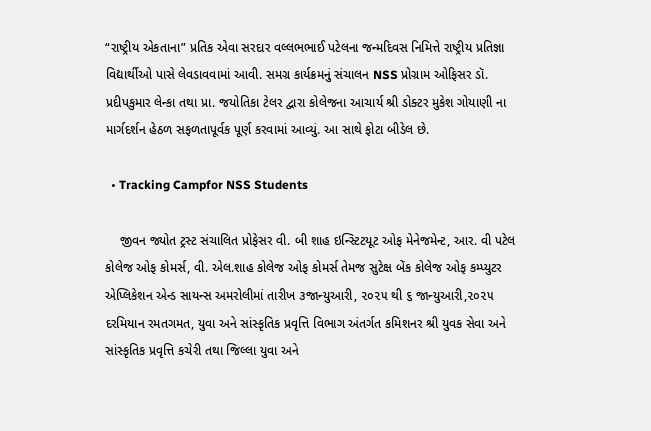“રાષ્ટ્રીય એકતાના” પ્રતિક એવા સરદાર વલ્લભભાઈ પટેલના જન્મદિવસ નિમિત્તે રાષ્ટ્રીય પ્રતિજ્ઞા વિદ્યાર્થીઓ પાસે લેવડાવવામાં આવી. સમગ્ર કાર્યક્રમનું સંચાલન NSS પ્રોગ્રામ ઓફિસર ડૉ. પ્રદીપકુમાર લેન્કા તથા પ્રા. જયોતિકા ટેલર દ્વારા કોલેજના આચાર્ય શ્રી ડોક્ટર મુકેશ ગોયાણી ના માર્ગદર્શન હેઠળ સફળતાપૂર્વક પૂર્ણ કરવામાં આવ્યું. આ સાથે ફોટા બીડેલ છે.

  • Tracking Campfor NSS Students

    જીવન જ્યોત ટ્રસ્ટ સંચાલિત પ્રોફેસર વી. બી શાહ ઇન્સ્ટિટયૂટ ઓફ મેનેજમેન્ટ, આર. વી પટેલ કોલેજ ઓફ કોમર્સ, વી. એલ.શાહ કોલેજ ઓફ કોમર્સ તેમજ સુટેક્ષ બેંક કોલેજ ઓફ કમ્પ્યુટર એપ્લિકેશન એન્ડ સાયન્સ અમરોલીમાં તારીખ ૩જાન્યુઆરી, ૨૦૨૫ થી ૬ જાન્યુઆરી,૨૦૨૫ દરમિયાન રમતગમત, યુવા અને સાંસ્કૃતિક પ્રવૃત્તિ વિભાગ અંતર્ગત કમિશનર શ્રી યુવક સેવા અને સાંસ્કૃતિક પ્રવૃત્તિ કચેરી તથા જિલ્લા યુવા અને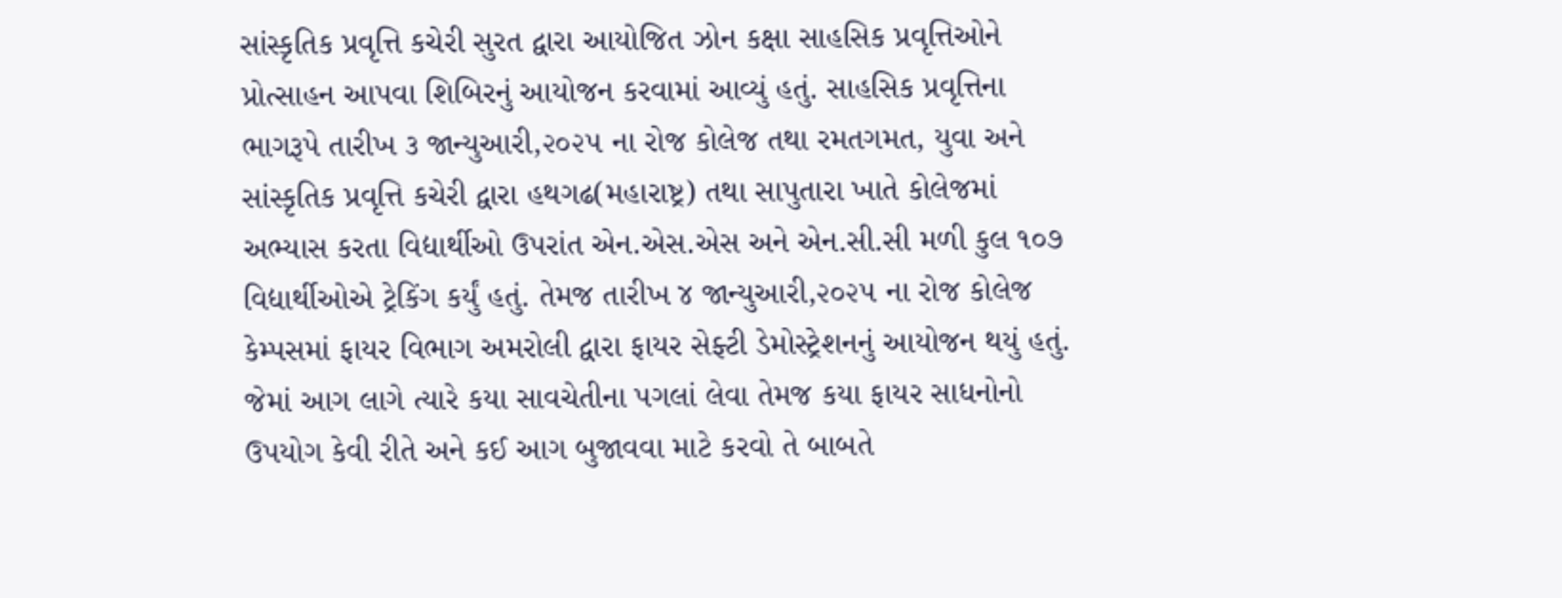સાંસ્કૃતિક પ્રવૃત્તિ કચેરી સુરત દ્વારા આયોજિત ઝોન કક્ષા સાહસિક પ્રવૃત્તિઓને પ્રોત્સાહન આપવા શિબિરનું આયોજન કરવામાં આવ્યું હતું. સાહસિક પ્રવૃત્તિના ભાગરૂપે તારીખ ૩ જાન્યુઆરી,૨૦૨૫ ના રોજ કોલેજ તથા રમતગમત, યુવા અને સાંસ્કૃતિક પ્રવૃત્તિ કચેરી દ્વારા હથગઢ(મહારાષ્ટ્ર) તથા સાપુતારા ખાતે કોલેજમાં અભ્યાસ કરતા વિદ્યાર્થીઓ ઉપરાંત એન.એસ.એસ અને એન.સી.સી મળી કુલ ૧૦૭ વિદ્યાર્થીઓએ ટ્રેકિંગ કર્યું હતું. તેમજ તારીખ ૪ જાન્યુઆરી,૨૦૨૫ ના રોજ કોલેજ કેમ્પસમાં ફાયર વિભાગ અમરોલી દ્વારા ફાયર સેફ્ટી ડેમોસ્ટ્રેશનનું આયોજન થયું હતું. જેમાં આગ લાગે ત્યારે કયા સાવચેતીના પગલાં લેવા તેમજ કયા ફાયર સાધનોનો ઉપયોગ કેવી રીતે અને કઈ આગ બુજાવવા માટે કરવો તે બાબતે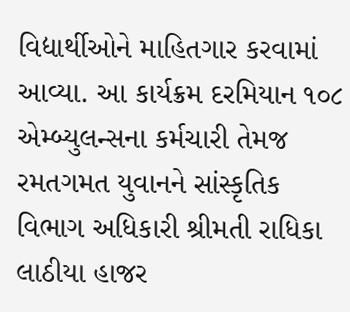વિદ્યાર્થીઓને માહિતગાર કરવામાં આવ્યા. આ કાર્યક્રમ દરમિયાન ૧૦૮ એમ્બ્યુલન્સના કર્મચારી તેમજ રમતગમત યુવાનને સાંસ્કૃતિક વિભાગ અધિકારી શ્રીમતી રાધિકા લાઠીયા હાજર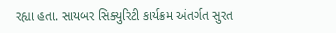રહ્યા હતા. સાયબર સિક્યુરિટી કાર્યક્રમ અંતર્ગત સુરત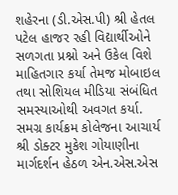શહેરના (ડી.એસ.પી) શ્રી હેતલ પટેલ હાજર રહી વિદ્યાર્થીઓને સળગતા પ્રશ્નો અને ઉકેલ વિશે માહિતગાર કર્યા તેમજ મોબાઇલ તથા સોશિયલ મીડિયા સંબંધિત સમસ્યાઓથી અવગત કર્યા. સમગ્ર કાર્યક્રમ કોલેજના આચાર્ય શ્રી ડોક્ટર મુકેશ ગોયાણીના માર્ગદર્શન હેઠળ એન.એસ.એસ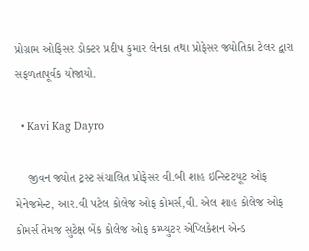પ્રોગ્રામ ઓફિસર ડોક્ટર પ્રદીપ કુમાર લેનકા તથા પ્રોફેસર જ્યોતિકા ટેલર દ્વારા સફળતાપૂર્વક યોજાયો.

  • Kavi Kag Dayro

    જીવન જ્યોત ટ્રસ્ટ સંચાલિત પ્રોફેસર વી.બી શાહ ઇન્સ્ટિટયૂટ ઓફ મેનેજમેન્ટ, આર.વી પટેલ કોલેજ ઓફ કોમર્સ,વી. એલ શાહ કોલેજ ઓફ કોમર્સ તેમજ સુટેક્ષ બેંક કોલેજ ઓફ કમ્પ્યુટર એપ્લિકેશન એન્ડ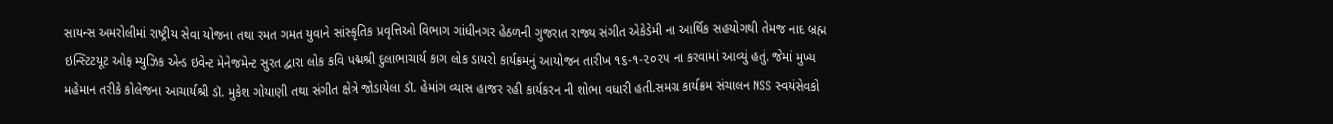સાયન્સ અમરોલીમાં રાષ્ટ્રીય સેવા યોજના તથા રમત ગમત યુવાને સાંસ્કૃતિક પ્રવૃત્તિઓ વિભાગ ગાંધીનગર હેઠળની ગુજરાત રાજ્ય સંગીત એકેડેમી ના આર્થિક સહયોગથી તેમજ નાદ બ્રહ્મ ઇન્સ્ટિટયૂટ ઓફ મ્યુઝિક એન્ડ ઇવેન્ટ મેનેજમેન્ટ સુરત દ્વારા લોક કવિ પદ્મશ્રી દુલાભાચાર્ય કાગ લોક ડાયરો કાર્યક્રમનું આયોજન તારીખ ૧૬-૧-૨૦૨૫ ના કરવામાં આવ્યું હતું. જેમાં મુખ્ય મહેમાન તરીકે કોલેજના આચાર્યશ્રી ડૉ. મુકેશ ગોયાણી તથા સંગીત ક્ષેત્રે જોડાયેલા ડૉ. હેમાંગ વ્યાસ હાજર રહી કાર્યકરન ની શોભા વધારી હતી.સમગ્ર કાર્યક્રમ સંચાલન NSS સ્વયંસેવકો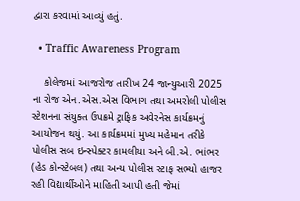દ્વારા કરવામાં આવ્યું હતું.

  • Traffic Awareness Program

    કોલેજમાં આજરોજ તારીખ 24 જાન્યુઆરી 2025 ના રોજ એન.એસ.એસ વિભાગ તથા અમરોલી પોલીસ સ્ટેશનના સંયુક્ત ઉપક્રમે ટ્રાફિક અવેરનેસ કાર્યક્રમનું આયોજન થયું. આ કાર્યક્રમમાં મુખ્ય મહેમાન તરીકે પોલીસ સબ ઇન્સ્પેક્ટર કામલીયા અને બી.એ. ભાંભર (હેડ કોન્સ્ટેબલ) તથા અન્ય પોલીસ સ્ટાફ સભ્યો હાજર રહી વિદ્યાર્થીઓને માહિતી આપી હતી જેમાં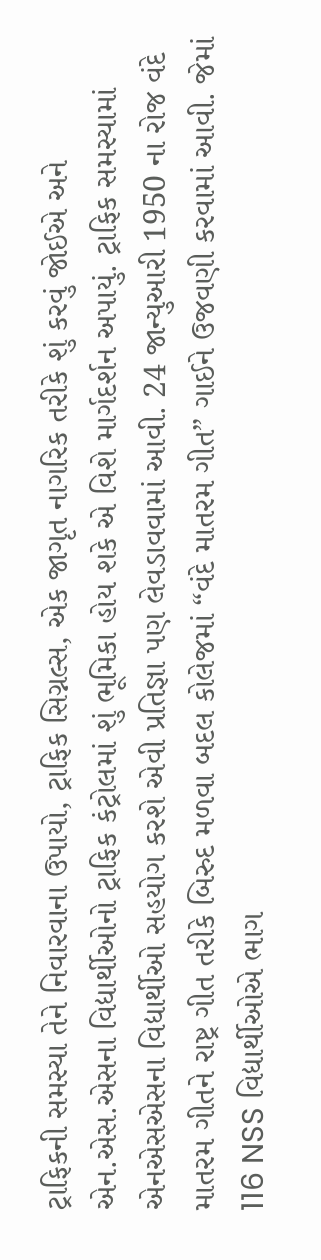ટ્રાફિકની સમસ્યા તેને નિવારવાના ઉપાયો, ટ્રાફિક સિગ્નલ્સ, એક જાગૃત નાગરિક તરીકે શું કરવું જોઈએ અને એન.એસ.એસના વિદ્યાર્થીઓનો ટ્રાફિક કંટ્રોલમાં શું ભૂમિકા હોય શકે એ વિશે માર્ગદર્શન અપાયું. ટ્રાફિક સમસ્યામાં એનએસએસના વિદ્યાર્થીઓ સહયોગ કરશે એવી પ્રતિજ્ઞા પણ લેવડાવવામાં આવી. 24 જાન્યુઆરી 1950 ના રોજ વંદે માતરમ ગીતને રાષ્ટ્ર ગીત તરીકે બિરુદ મળવા બદલ કોલેજમાં “વંદે માતરમ ગીત” ગાઈને ઉજવણી કરવામાં આવી. જેમાં 116 NSS વિદ્યાર્થીઓએ ભાગ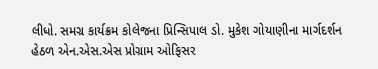લીધો. સમગ્ર કાર્યક્રમ કોલેજના પ્રિન્સિપાલ ડો. મુકેશ ગોયાણીના માર્ગદર્શન હેઠળ એન.એસ.એસ પ્રોગ્રામ ઓફિસર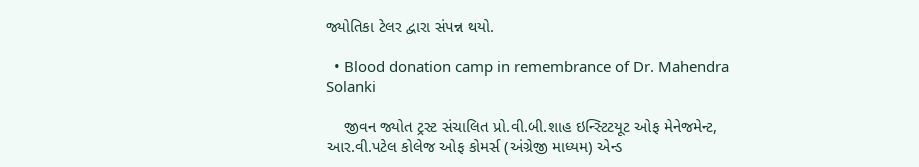જ્યોતિકા ટેલર દ્વારા સંપન્ન થયો.

  • Blood donation camp in remembrance of Dr. Mahendra Solanki

    જીવન જ્યોત ટ્રસ્ટ સંચાલિત પ્રો.વી.બી.શાહ ઇન્સ્ટિટયૂટ ઓફ મેનેજમેન્ટ, આર.વી.પટેલ કોલેજ ઓફ કોમર્સ (અંગ્રેજી માધ્યમ) એન્ડ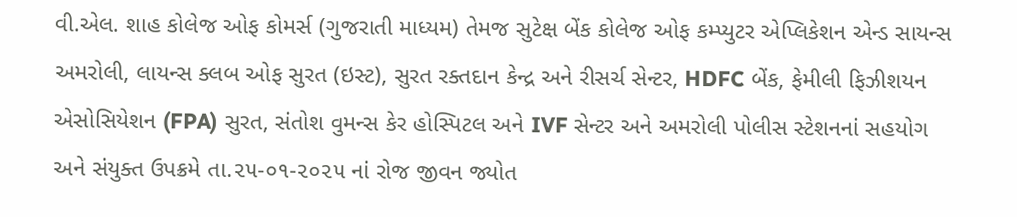વી.એલ. શાહ કોલેજ ઓફ કોમર્સ (ગુજરાતી માધ્યમ) તેમજ સુટેક્ષ બેંક કોલેજ ઓફ કમ્પ્યુટર એપ્લિકેશન એન્ડ સાયન્સ અમરોલી, લાયન્સ ક્લબ ઓફ સુરત (ઇસ્ટ), સુરત રક્તદાન કેન્દ્ર અને રીસર્ચ સેન્ટર, HDFC બેંક, ફેમીલી ફિઝીશયન એસોસિયેશન (FPA) સુરત, સંતોશ વુમન્સ કેર હોસ્પિટલ અને IVF સેન્ટર અને અમરોલી પોલીસ સ્ટેશનનાં સહયોગ અને સંયુક્ત ઉપક્રમે તા.૨૫-૦૧-૨૦૨૫ નાં રોજ જીવન જ્યોત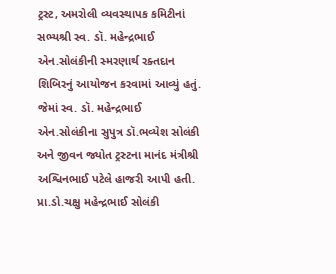ટ્રસ્ટ, અમરોલી વ્યવસ્થાપક કમિટીનાં સભ્યશ્રી સ્વ. ડૉ. મહેન્દ્રભાઈ એન.સોલંકીની સ્મરણાર્થ રક્તદાન શિબિરનું આયોજન કરવામાં આવ્યું હતું. જેમાં સ્વ. ડૉ. મહેન્દ્રભાઈ એન.સોલંકીના સુપુત્ર ડૉ.ભવ્યેશ સોલંકી અને જીવન જ્યોત ટ્રસ્ટના માનંદ મંત્રીશ્રી અશ્વિનભાઈ પટેલે હાજરી આપી હતી. પ્રા.ડો.ચક્ષુ મહેન્દ્રભાઈ સોલંકી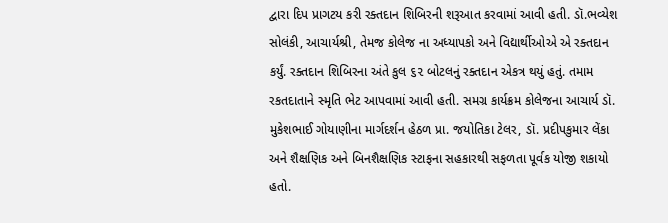દ્વારા દિપ પ્રાગટય કરી રક્તદાન શિબિરની શરૂઆત કરવામાં આવી હતી. ડૉ.ભવ્યેશ સોલંકી, આચાર્યશ્રી, તેમજ કોલેજ ના અધ્યાપકો અને વિદ્યાર્થીઓએ એ રક્તદાન કર્યું. રક્તદાન શિબિરના અંતે કુલ ૬૨ બોટલનું રક્તદાન એકત્ર થયું હતું. તમામ રકતદાતાને સ્મૃતિ ભેટ આપવામાં આવી હતી. સમગ્ર કાર્યક્રમ કોલેજના આચાર્ય ડૉ. મુકેશભાઈ ગોયાણીના માર્ગદર્શન હેઠળ પ્રા. જયોતિકા ટેલર, ડૉ. પ્રદીપકુમાર લેંકા અને શૈક્ષણિક અને બિનશૈક્ષણિક સ્ટાફના સહકારથી સફળતા પૂર્વક યોજી શકાયો હતો.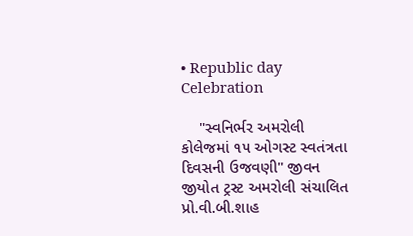• Republic day Celebration

    "સ્વનિર્ભર અમરોલી કોલેજમાં ૧૫ ઓગસ્ટ સ્વતંત્રતા દિવસની ઉજવણી" જીવન જીયોત ટ્રસ્ટ અમરોલી સંચાલિત પ્રો.વી.બી.શાહ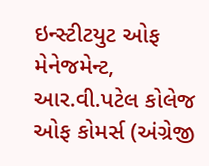ઇન્સ્ટીટયુટ ઓફ મેનેજમેન્ટ, આર.વી.પટેલ કોલેજ ઓફ કોમર્સ (અંગ્રેજી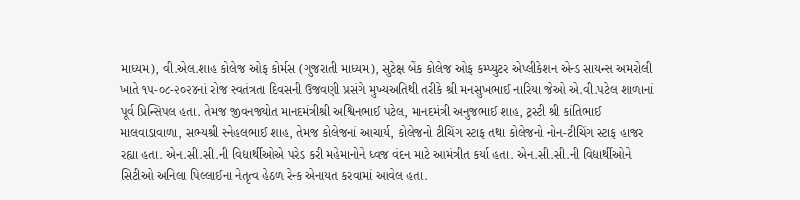માધ્યમ), વી.એલ.શાહ કોલેજ ઓફ કોર્મસ (ગુજરાતી માધ્યમ), સુટેક્ષ બેંક કોલેજ ઓફ કમ્પ્યુટર એપ્લીકેશન એન્ડ સાયન્સ અમરોલી ખાતે ૧૫-૦૮-૨૦૨૪નાં રોજ સ્વતંત્રતા દિવસની ઉજવણી પ્રસંગે મુખ્યઅતિથી તરીકે શ્રી મનસુખભાઈ નારિયા જેઓ એ.વી.પટેલ શાળાનાં પૂર્વ પ્રિન્સિપલ હતા. તેમજ જીવનજ્યોત માનદમંત્રીશ્રી અશ્વિનભાઈ પટેલ, માનદમંત્રી અનુજભાઈ શાહ, ટ્રસ્ટી શ્રી કાંતિભાઈ માલવાડાવાળા, સભ્યશ્રી સ્નેહલભાઈ શાહ, તેમજ કોલેજનાં આચાર્ય, કોલેજનો ટીચિંગ સ્ટાફ તથા કોલેજનો નોન-ટીચિંગ સ્ટાફ હાજર રહ્યા હતા. એન.સી.સી.ની વિદ્યાર્થીઓએ પરેડ કરી મહેમાનોને ધ્વજ વંદન માટે આમંત્રીત કર્યા હતા. એન.સી.સી.ની વિદ્યાર્થીઓને સિટીઓ અનિલા પિલ્લાઈના નેતૃત્વ હેઠળ રેન્ક એનાયત કરવામાં આવેલ હતા.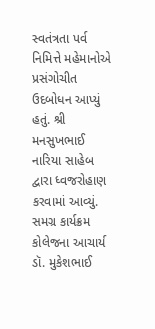સ્વતંત્રતા પર્વ નિમિત્તે મહેમાનોએ પ્રસંગોચીત ઉદબોધન આપ્યું હતું. શ્રી મનસુખભાઈ નારિયા સાહેબ દ્વારા ધ્વજરોહાણ કરવામાં આવ્યું. સમગ્ર કાર્યક્રમ કોલેજના આચાર્ય ડૉ. મુકેશભાઈ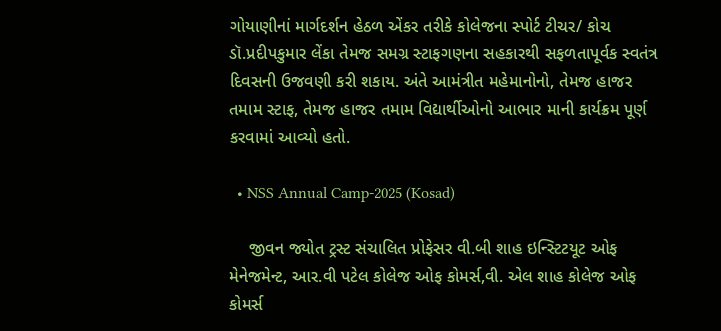ગોયાણીનાં માર્ગદર્શન હેઠળ એંકર તરીકે કોલેજના સ્પોર્ટ ટીચર/ કોચ ડૉ.પ્રદીપકુમાર લેંકા તેમજ સમગ્ર સ્ટાફગણના સહકારથી સફળતાપૂર્વક સ્વતંત્ર દિવસની ઉજવણી કરી શકાય. અંતે આમંત્રીત મહેમાનોનો, તેમજ હાજર તમામ સ્ટાફ, તેમજ હાજર તમામ વિદ્યાર્થીઓનો આભાર માની કાર્યક્રમ પૂર્ણ કરવામાં આવ્યો હતો.

  • NSS Annual Camp-2025 (Kosad)

    જીવન જ્યોત ટ્રસ્ટ સંચાલિત પ્રોફેસર વી.બી શાહ ઇન્સ્ટિટયૂટ ઓફ મેનેજમેન્ટ, આર.વી પટેલ કોલેજ ઓફ કોમર્સ,વી. એલ શાહ કોલેજ ઓફ કોમર્સ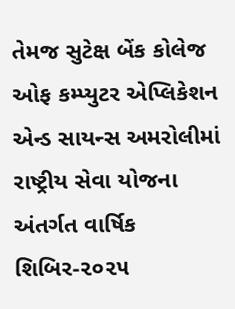તેમજ સુટેક્ષ બેંક કોલેજ ઓફ કમ્પ્યુટર એપ્લિકેશન એન્ડ સાયન્સ અમરોલીમાં રાષ્ટ્રીય સેવા યોજના અંતર્ગત વાર્ષિક શિબિર-૨૦૨૫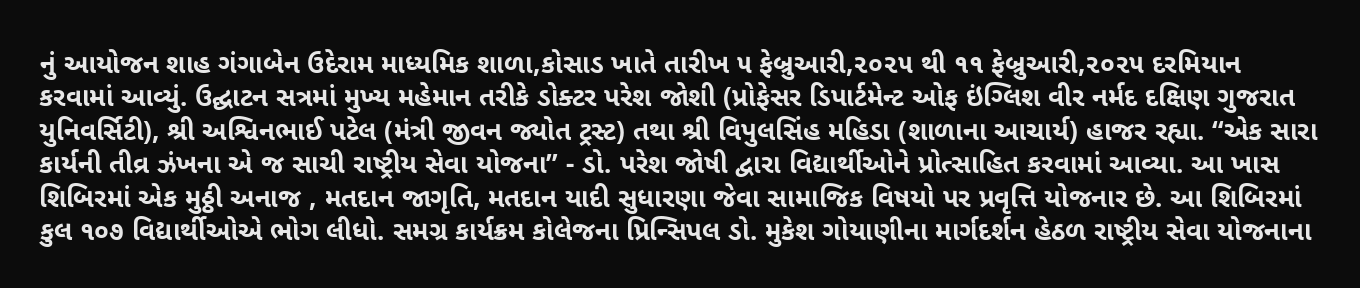નું આયોજન શાહ ગંગાબેન ઉદેરામ માધ્યમિક શાળા,કોસાડ ખાતે તારીખ ૫ ફેબ્રુઆરી,૨૦૨૫ થી ૧૧ ફેબ્રુઆરી,૨૦૨૫ દરમિયાન કરવામાં આવ્યું. ઉદ્ઘાટન સત્રમાં મુખ્ય મહેમાન તરીકે ડોક્ટર પરેશ જોશી (પ્રોફેસર ડિપાર્ટમેન્ટ ઓફ ઇંગ્લિશ વીર નર્મદ દક્ષિણ ગુજરાત યુનિવર્સિટી), શ્રી અશ્વિનભાઈ પટેલ (મંત્રી જીવન જ્યોત ટ્રસ્ટ) તથા શ્રી વિપુલસિંહ મહિડા (શાળાના આચાર્ય) હાજર રહ્યા. “એક સારા કાર્યની તીવ્ર ઝંખના એ જ સાચી રાષ્ટ્રીય સેવા યોજના” - ડો. પરેશ જોષી દ્વારા વિદ્યાર્થીઓને પ્રોત્સાહિત કરવામાં આવ્યા. આ ખાસ શિબિરમાં એક મુઠ્ઠી અનાજ , મતદાન જાગૃતિ, મતદાન યાદી સુધારણા જેવા સામાજિક વિષયો પર પ્રવૃત્તિ યોજનાર છે. આ શિબિરમાં કુલ ૧૦૭ વિદ્યાર્થીઓએ ભોગ લીધો. સમગ્ર કાર્યક્રમ કોલેજના પ્રિન્સિપલ ડો. મુકેશ ગોયાણીના માર્ગદર્શન હેઠળ રાષ્ટ્રીય સેવા યોજનાના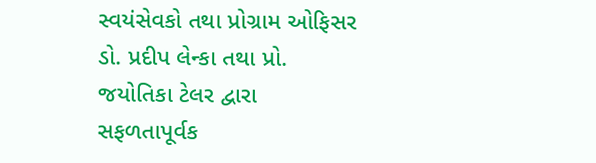સ્વયંસેવકો તથા પ્રોગ્રામ ઓફિસર ડો. પ્રદીપ લેન્કા તથા પ્રો. જયોતિકા ટેલર દ્વારા સફળતાપૂર્વક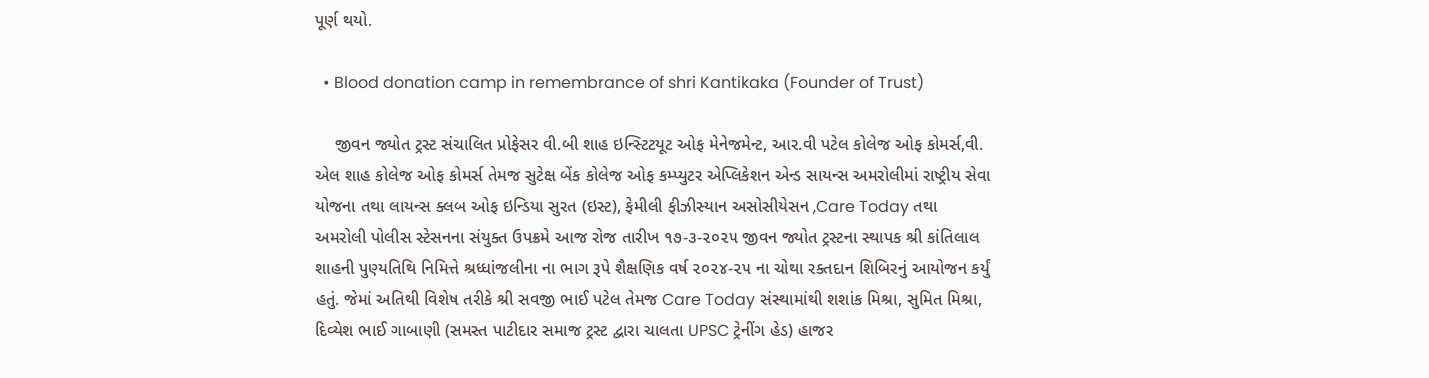પૂર્ણ થયો.

  • Blood donation camp in remembrance of shri Kantikaka (Founder of Trust)

    જીવન જ્યોત ટ્રસ્ટ સંચાલિત પ્રોફેસર વી.બી શાહ ઇન્સ્ટિટયૂટ ઓફ મેનેજમેન્ટ, આર.વી પટેલ કોલેજ ઓફ કોમર્સ,વી. એલ શાહ કોલેજ ઓફ કોમર્સ તેમજ સુટેક્ષ બેંક કોલેજ ઓફ કમ્પ્યુટર એપ્લિકેશન એન્ડ સાયન્સ અમરોલીમાં રાષ્ટ્રીય સેવા યોજના તથા લાયન્સ ક્લબ ઓફ ઇન્ડિયા સુરત (ઇસ્ટ), ફેમીલી ફીઝીસ્યાન અસોસીયેસન ,Care Today તથા અમરોલી પોલીસ સ્ટેસનના સંયુક્ત ઉપક્રમે આજ રોજ તારીખ ૧૭-૩-૨૦૨૫ જીવન જ્યોત ટ્રસ્ટના સ્થાપક શ્રી કાંતિલાલ શાહની પુણ્યતિથિ નિમિત્તે શ્રધ્ધાંજલીના ના ભાગ રૂપે શૈક્ષણિક વર્ષ ૨૦૨૪-૨૫ ના ચોથા રક્તદાન શિબિરનું આયોજન કર્યું હતું. જેમાં અતિથી વિશેષ તરીકે શ્રી સવજી ભાઈ પટેલ તેમજ Care Today સંસ્થામાંથી શશાંક મિશ્રા, સુમિત મિશ્રા, દિવ્યેશ ભાઈ ગાબાણી (સમસ્ત પાટીદાર સમાજ ટ્રસ્ટ દ્વારા ચાલતા UPSC ટ્રેનીંગ હેડ) હાજર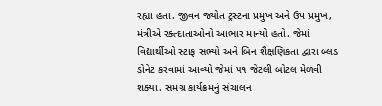રહ્યા હતા. જીવન જ્યોત ટ્રસ્ટના પ્રમુખ અને ઉપ પ્રમુખ, મંત્રીએ રક્ત્દાતાઓનો આભાર માન્યો હતો. જેમાં વિદ્યાર્થીઓ સ્ટાફ સભ્યો અને બિન શૈક્ષણિકતા દ્વારા બ્લડ ડોનેટ કરવામાં આવ્યો જેમાં ૫૧ જેટલી બોટલ મેળવી શક્યા. સમગ્ર કાર્યક્રમનું સંચાલન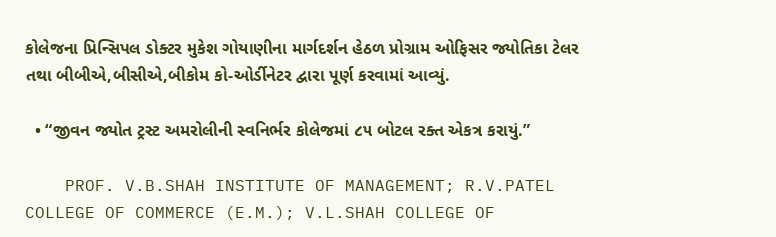કોલેજના પ્રિન્સિપલ ડોક્ટર મુકેશ ગોયાણીના માર્ગદર્શન હેઠળ પ્રોગ્રામ ઓફિસર જ્યોતિકા ટેલર તથા બીબીએ,બીસીએ,બીકોમ કો-ઓર્ડીનેટર દ્વારા પૂર્ણ કરવામાં આવ્યું.

  • “જીવન જ્યોત ટ્રસ્ટ અમરોલીની સ્વનિર્ભર કોલેજમાં ૮૫ બોટલ રક્ત એકત્ર કરાયું.”

    PROF. V.B.SHAH INSTITUTE OF MANAGEMENT; R.V.PATEL COLLEGE OF COMMERCE (E.M.); V.L.SHAH COLLEGE OF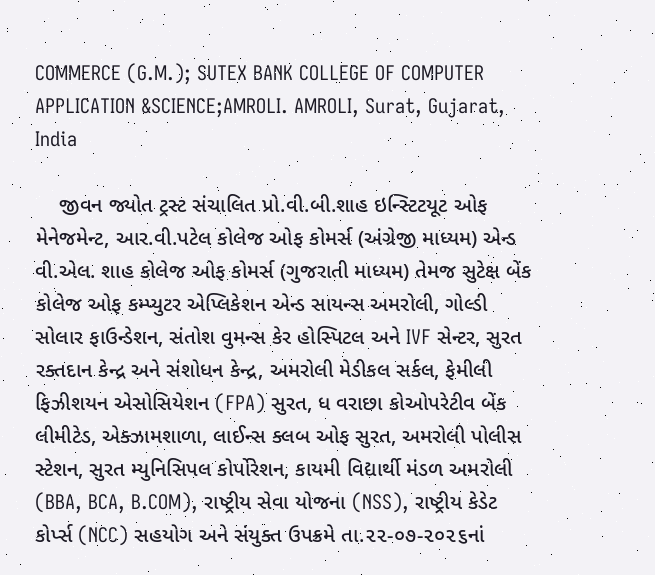COMMERCE (G.M.); SUTEX BANK COLLEGE OF COMPUTER APPLICATION &SCIENCE;AMROLI. AMROLI, Surat, Gujarat, India

    જીવન જ્યોત ટ્રસ્ટ સંચાલિત પ્રો.વી.બી.શાહ ઇન્સ્ટિટયૂટ ઓફ મેનેજમેન્ટ, આર.વી.પટેલ કોલેજ ઓફ કોમર્સ (અંગ્રેજી માધ્યમ) એન્ડ વી.એલ. શાહ કોલેજ ઓફ કોમર્સ (ગુજરાતી માધ્યમ) તેમજ સુટેક્ષ બેંક કોલેજ ઓફ કમ્પ્યુટર એપ્લિકેશન એન્ડ સાયન્સ અમરોલી, ગોલ્ડી સોલાર ફાઉન્ડેશન, સંતોશ વુમન્સ કેર હોસ્પિટલ અને IVF સેન્ટર, સુરત રક્તદાન કેન્દ્ર અને સંશોધન કેન્દ્ર, અમરોલી મેડીકલ સર્કલ, ફેમીલી ફિઝીશયન એસોસિયેશન (FPA) સુરત, ધ વરાછા કોઓપરેટીવ બેંક લીમીટેડ, એક્ઝામશાળા, લાઈન્સ ક્લબ ઓફ સુરત, અમરોલી પોલીસ સ્ટેશન, સુરત મ્યુનિસિપલ કોર્પોરેશન, કાયમી વિદ્યાર્થી મંડળ અમરોલી (BBA, BCA, B.COM), રાષ્ટ્રીય સેવા યોજના (NSS), રાષ્ટ્રીય કેડેટ કોર્પ્સ (NCC) સહયોગ અને સંયુક્ત ઉપક્રમે તા.૨૨-૦૭-૨૦૨૬નાં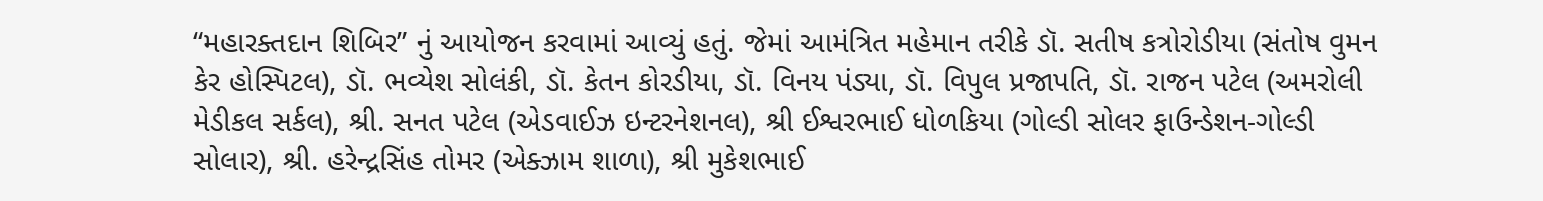“મહારક્તદાન શિબિર” નું આયોજન કરવામાં આવ્યું હતું. જેમાં આમંત્રિત મહેમાન તરીકે ડૉ. સતીષ કત્રોરોડીયા (સંતોષ વુમન કેર હોસ્પિટલ), ડૉ. ભવ્યેશ સોલંકી, ડૉ. કેતન કોરડીયા, ડૉ. વિનય પંડ્યા, ડૉ. વિપુલ પ્રજાપતિ, ડૉ. રાજન પટેલ (અમરોલી મેડીકલ સર્કલ), શ્રી. સનત પટેલ (એડવાઈઝ ઇન્ટરનેશનલ), શ્રી ઈશ્વરભાઈ ધોળકિયા (ગોલ્ડી સોલર ફાઉન્ડેશન-ગોલ્ડી સોલાર), શ્રી. હરેન્દ્રસિંહ તોમર (એક્ઝામ શાળા), શ્રી મુકેશભાઈ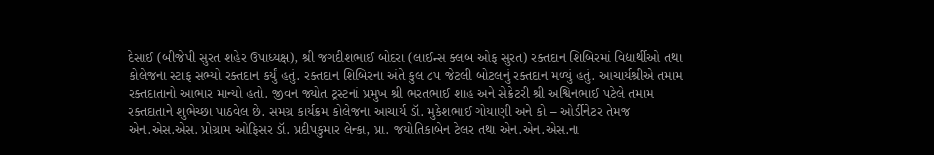દેસાઈ (બીજેપી સુરત શહેર ઉપાધ્યક્ષ), શ્રી જગદીશભાઈ બોદરા (લાઈન્સ ક્લબ ઓફ સુરત) રક્તદાન શિબિરમાં વિદ્યાર્થીઓ તથા કોલેજના સ્ટાફ સભ્યો રક્તદાન કર્યું હતું. રક્તદાન શિબિરના અંતે કુલ ૮૫ જેટલી બોટલનું રક્તદાન મળ્યું હતું. આચાર્યશ્રીએ તમામ રક્તદાતાનો આભાર માન્યો હતો. જીવન જ્યોત ટ્રસ્ટનાં પ્રમુખ શ્રી ભરતભાઈ શાહ અને સેક્રેટરી શ્રી અશ્વિનભાઈ પટેલે તમામ રક્તદાતાને શુભેચ્છા પાઠવેલ છે. સમગ્ર કાર્યક્રમ કોલેજના આચાર્ય ડૉ. મુકેશભાઈ ગોયાણી અને કો – ઓર્ડીનેટર તેમજ એન.એસ.એસ. પ્રોગ્રામ ઓફિસર ડૉ. પ્રદીપકુમાર લેન્કા, પ્રા. જયોતિકાબેન ટેલર તથા એન.એન.એસ.ના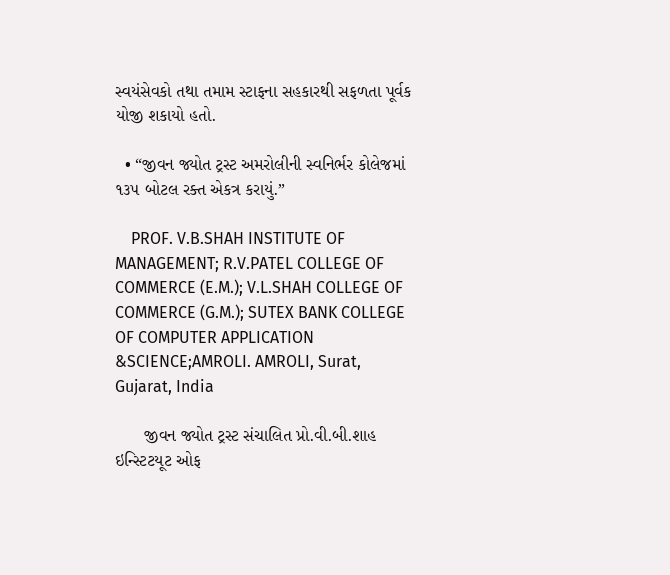સ્વયંસેવકો તથા તમામ સ્ટાફના સહકારથી સફળતા પૂર્વક યોજી શકાયો હતો.

  • “જીવન જ્યોત ટ્રસ્ટ અમરોલીની સ્વનિર્ભર કોલેજમાં ૧૩૫ બોટલ રક્ત એકત્ર કરાયું.”

    PROF. V.B.SHAH INSTITUTE OF MANAGEMENT; R.V.PATEL COLLEGE OF COMMERCE (E.M.); V.L.SHAH COLLEGE OF COMMERCE (G.M.); SUTEX BANK COLLEGE OF COMPUTER APPLICATION &SCIENCE;AMROLI. AMROLI, Surat, Gujarat, India

      જીવન જ્યોત ટ્રસ્ટ સંચાલિત પ્રો.વી.બી.શાહ ઇન્સ્ટિટયૂટ ઓફ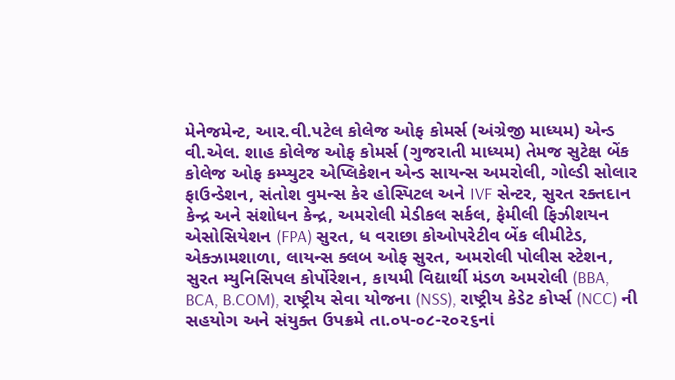મેનેજમેન્ટ, આર.વી.પટેલ કોલેજ ઓફ કોમર્સ (અંગ્રેજી માધ્યમ) એન્ડ વી.એલ. શાહ કોલેજ ઓફ કોમર્સ (ગુજરાતી માધ્યમ) તેમજ સુટેક્ષ બેંક કોલેજ ઓફ કમ્પ્યુટર એપ્લિકેશન એન્ડ સાયન્સ અમરોલી, ગોલ્ડી સોલાર ફાઉન્ડેશન, સંતોશ વુમન્સ કેર હોસ્પિટલ અને IVF સેન્ટર, સુરત રક્તદાન કેન્દ્ર અને સંશોધન કેન્દ્ર, અમરોલી મેડીકલ સર્કલ, ફેમીલી ફિઝીશયન એસોસિયેશન (FPA) સુરત, ધ વરાછા કોઓપરેટીવ બેંક લીમીટેડ, એક્ઝામશાળા, લાયન્સ ક્લબ ઓફ સુરત, અમરોલી પોલીસ સ્ટેશન, સુરત મ્યુનિસિપલ કોર્પોરેશન, કાયમી વિદ્યાર્થી મંડળ અમરોલી (BBA, BCA, B.COM), રાષ્ટ્રીય સેવા યોજના (NSS), રાષ્ટ્રીય કેડેટ કોર્પ્સ (NCC) ની સહયોગ અને સંયુક્ત ઉપક્રમે તા.૦૫-૦૮-૨૦૨૬નાં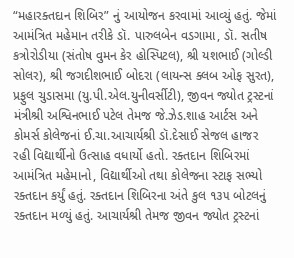“મહારક્તદાન શિબિર” નું આયોજન કરવામાં આવ્યું હતું. જેમાં આમંત્રિત મહેમાન તરીકે ડૉ. પારુલબેન વડગામા, ડૉ. સતીષ કત્રોરોડીયા (સંતોષ વુમન કેર હોસ્પિટલ), શ્રી યશભાઈ (ગોલ્ડી સોલર), શ્રી જગદીશભાઈ બોદરા (લાયન્સ ક્લબ ઓફ સુરત), પ્રફુલ ચુડાસમા (યુ.પી.એલ.યુનીવર્સીટી), જીવન જ્યોત ટ્રસ્ટનાં મંત્રીશ્રી અશ્વિનભાઈ પટેલ તેમજ જે.ઝેડ.શાહ આર્ટસ અને કોમર્સ કોલેજનાં ઈ.ચા.આચાર્યશ્રી ડૉ.દેસાઈ સેજલ હાજર રહી વિદ્યાર્થીનો ઉત્સાહ વધાર્યો હતો. રક્તદાન શિબિરમાં આમંત્રિત મહેમાનો, વિદ્યાર્થીઓ તથા કોલેજના સ્ટાફ સભ્યો રક્તદાન કર્યું હતું. રક્તદાન શિબિરના અંતે કુલ ૧૩૫ બોટલનું રક્તદાન મળ્યું હતું. આચાર્યશ્રી તેમજ જીવન જ્યોત ટ્રસ્ટનાં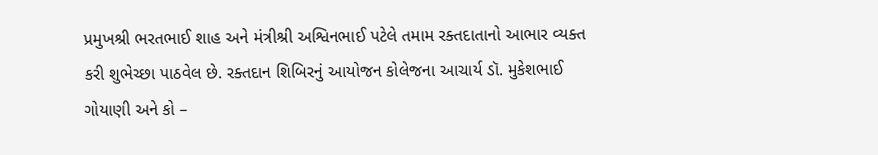પ્રમુખશ્રી ભરતભાઈ શાહ અને મંત્રીશ્રી અશ્વિનભાઈ પટેલે તમામ રક્તદાતાનો આભાર વ્યક્ત કરી શુભેચ્છા પાઠવેલ છે. રક્તદાન શિબિરનું આયોજન કોલેજના આચાર્ય ડૉ. મુકેશભાઈ ગોયાણી અને કો –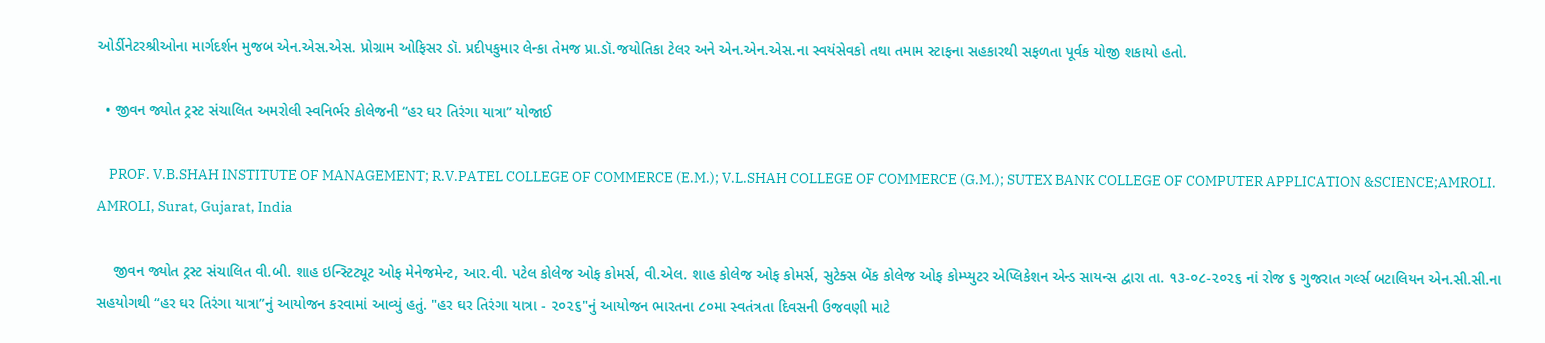ઓર્ડીનેટરશ્રીઓના માર્ગદર્શન મુજબ એન.એસ.એસ. પ્રોગ્રામ ઓફિસર ડૉ. પ્રદીપકુમાર લેન્કા તેમજ પ્રા.ડૉ.જયોતિકા ટેલર અને એન.એન.એસ.ના સ્વયંસેવકો તથા તમામ સ્ટાફના સહકારથી સફળતા પૂર્વક યોજી શકાયો હતો.

  • જીવન જ્યોત ટ્રસ્ટ સંચાલિત અમરોલી સ્વનિર્ભર કોલેજની “હર ઘર તિરંગા યાત્રા” યોજાઈ

    PROF. V.B.SHAH INSTITUTE OF MANAGEMENT; R.V.PATEL COLLEGE OF COMMERCE (E.M.); V.L.SHAH COLLEGE OF COMMERCE (G.M.); SUTEX BANK COLLEGE OF COMPUTER APPLICATION &SCIENCE;AMROLI. AMROLI, Surat, Gujarat, India

    જીવન જ્યોત ટ્રસ્ટ સંચાલિત વી.બી. શાહ ઇન્સ્ટિટ્યૂટ ઓફ મેનેજમેન્ટ, આર.વી. પટેલ કોલેજ ઓફ કોમર્સ, વી.એલ. શાહ કોલેજ ઓફ કોમર્સ, સુટેક્સ બેંક કોલેજ ઓફ કોમ્પ્યુટર એપ્લિકેશન એન્ડ સાયન્સ દ્વારા તા. ૧૩-૦૮-૨૦૨૬ નાં રોજ ૬ ગુજરાત ગર્લ્સ બટાલિયન એન.સી.સી.ના સહયોગથી “હર ઘર તિરંગા યાત્રા”નું આયોજન કરવામાં આવ્યું હતું. "હર ઘર તિરંગા યાત્રા - ૨૦૨૬"નું આયોજન ભારતના ૮૦મા સ્વતંત્રતા દિવસની ઉજવણી માટે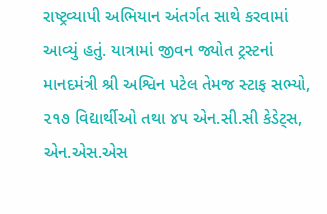રાષ્ટ્રવ્યાપી અભિયાન અંતર્ગત સાથે કરવામાં આવ્યું હતું. યાત્રામાં જીવન જ્યોત ટ્રસ્ટનાં માનદમંત્રી શ્રી અશ્વિન પટેલ તેમજ સ્ટાફ સભ્યો, ૨૧૭ વિદ્યાર્થીઓ તથા ૪૫ એન.સી.સી કેડેટ્સ, એન.એસ.એસ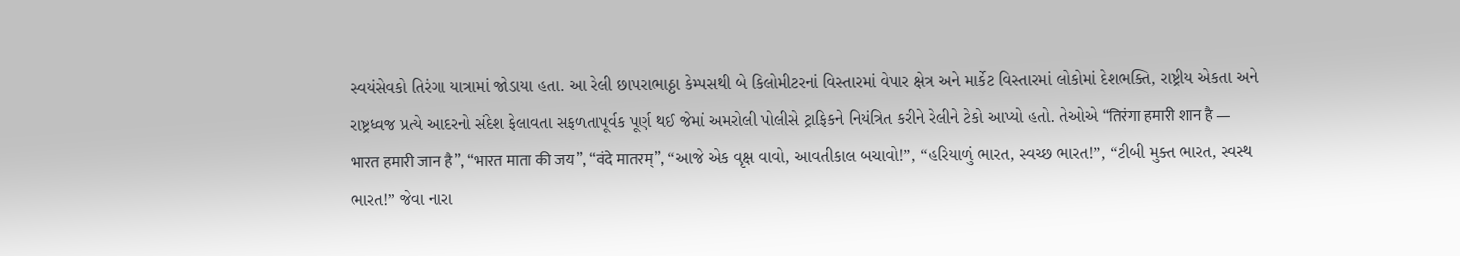સ્વયંસેવકો તિરંગા યાત્રામાં જોડાયા હતા. આ રેલી છાપરાભાઠ્ઠા કેમ્પસથી બે કિલોમીટરનાં વિસ્તારમાં વેપાર ક્ષેત્ર અને માર્કેટ વિસ્તારમાં લોકોમાં દેશભક્તિ, રાષ્ટ્રીય એકતા અને રાષ્ટ્રધ્વજ પ્રત્યે આદરનો સંદેશ ફેલાવતા સફળતાપૂર્વક પૂર્ણ થઈ જેમાં અમરોલી પોલીસે ટ્રાફિકને નિયંત્રિત કરીને રેલીને ટેકો આપ્યો હતો. તેઓએ “तिरंगा हमारी शान है — भारत हमारी जान है”, “भारत माता की जय”, “वंदे मातरम्”, “આજે એક વૃક્ષ વાવો, આવતીકાલ બચાવો!”, “હરિયાળું ભારત, સ્વચ્છ ભારત!”, “ટીબી મુક્ત ભારત, સ્વસ્થ ભારત!” જેવા નારા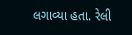લગાવ્યા હતા. રેલી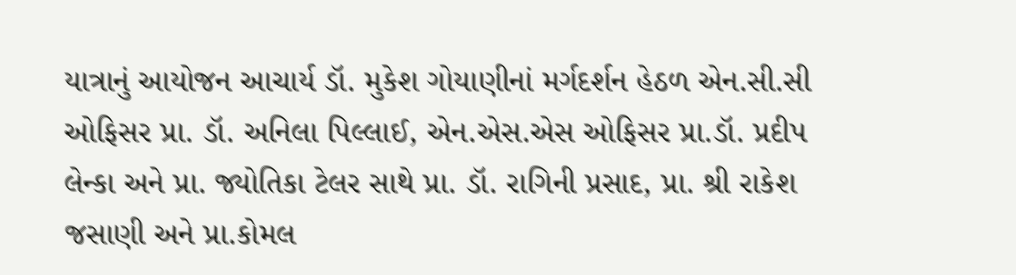યાત્રાનું આયોજન આચાર્ય ડૉ. મુકેશ ગોયાણીનાં મર્ગદર્શન હેઠળ એન.સી.સી ઓફિસર પ્રા. ડૉ. અનિલા પિલ્લાઈ, એન.એસ.એસ ઓફિસર પ્રા.ડૉ. પ્રદીપ લેન્કા અને પ્રા. જ્યોતિકા ટેલર સાથે પ્રા. ડૉ. રાગિની પ્રસાદ, પ્રા. શ્રી રાકેશ જસાણી અને પ્રા.કોમલ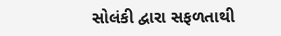સોલંકી દ્વારા સફળતાથી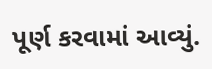પૂર્ણ કરવામાં આવ્યું.